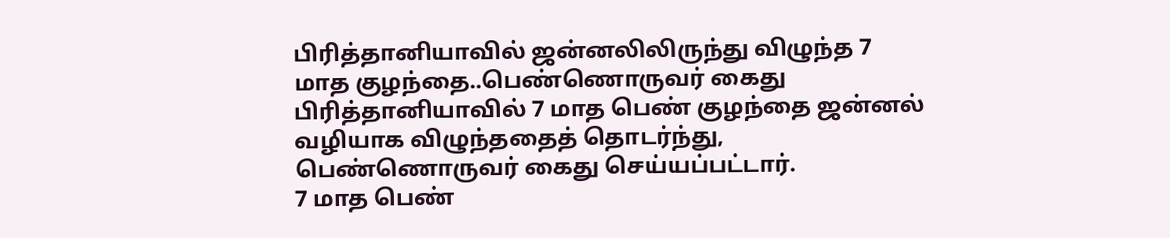பிரித்தானியாவில் ஜன்னலிலிருந்து விழுந்த 7 மாத குழந்தை..பெண்ணொருவர் கைது
பிரித்தானியாவில் 7 மாத பெண் குழந்தை ஜன்னல் வழியாக விழுந்ததைத் தொடர்ந்து, பெண்ணொருவர் கைது செய்யப்பட்டார்.
7 மாத பெண்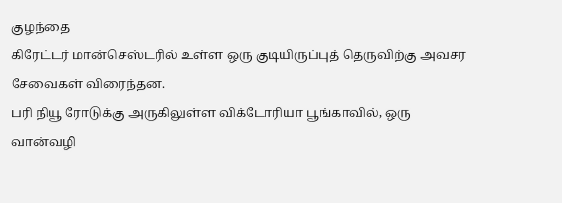குழந்தை
கிரேட்டர் மான்செஸ்டரில் உள்ள ஒரு குடியிருப்புத் தெருவிற்கு அவசர சேவைகள் விரைந்தன.
பரி நியூ ரோடுக்கு அருகிலுள்ள விக்டோரியா பூங்காவில், ஒரு வான்வழி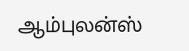ஆம்புலன்ஸ்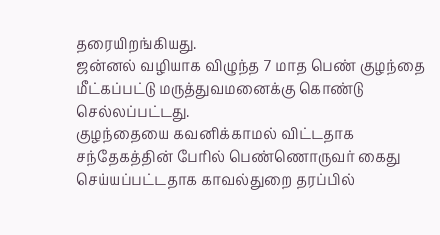தரையிறங்கியது.
ஜன்னல் வழியாக விழுந்த 7 மாத பெண் குழந்தை மீட்கப்பட்டு மருத்துவமனைக்கு கொண்டு செல்லப்பட்டது.
குழந்தையை கவனிக்காமல் விட்டதாக சந்தேகத்தின் பேரில் பெண்ணொருவர் கைது செய்யப்பட்டதாக காவல்துறை தரப்பில்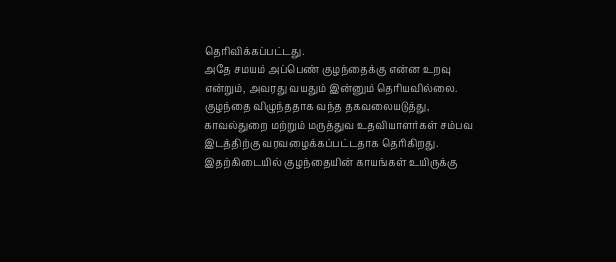தெரிவிக்கப்பட்டது.
அதே சமயம் அப்பெண் குழந்தைக்கு என்ன உறவு என்றும், அவரது வயதும் இன்னும் தெரியவில்லை.
குழந்தை விழுந்ததாக வந்த தகவலையடுத்து, காவல்துறை மற்றும் மருத்துவ உதவியாளர்கள் சம்பவ இடத்திற்கு வரவழைக்கப்பட்டதாக தெரிகிறது.
இதற்கிடையில் குழந்தையின் காயங்கள் உயிருக்கு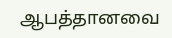ஆபத்தானவை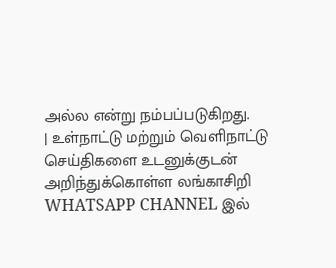அல்ல என்று நம்பப்படுகிறது.
| உள்நாட்டு மற்றும் வெளிநாட்டு செய்திகளை உடனுக்குடன் அறிந்துக்கொள்ள லங்காசிறி WHATSAPP CHANNEL இல்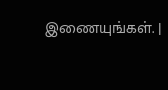இணையுங்கள். |